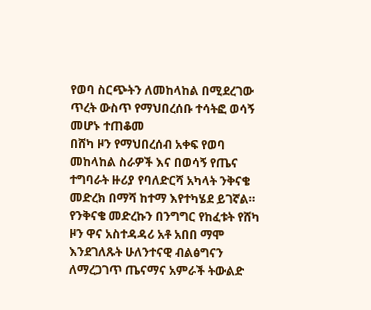የወባ ስርጭትን ለመከላከል በሚደረገው ጥረት ውስጥ የማህበረሰቡ ተሳትፎ ወሳኝ መሆኑ ተጠቆመ
በሸካ ዞን የማህበረሰብ አቀፍ የወባ መከላከል ስራዎች እና በወሳኝ የጤና ተግባራት ዙሪያ የባለድርሻ አካላት ንቅናቄ መድረክ በማሻ ከተማ እየተካሄደ ይገኛል። የንቅናቄ መድረኩን በንግግር የከፈቱት የሸካ ዞን ዋና አስተዳዳሪ አቶ አበበ ማሞ እንደገለጹት ሁለንተናዊ ብልፅግናን ለማረጋገጥ ጤናማና አምራች ትውልድ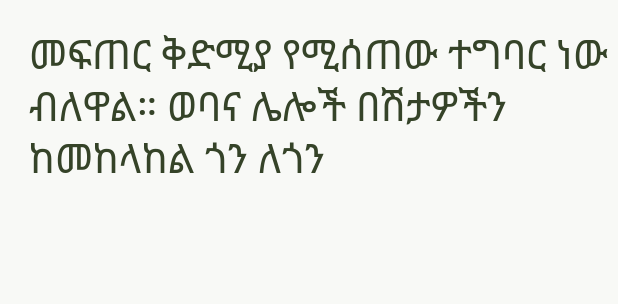መፍጠር ቅድሚያ የሚሰጠው ተግባር ነው ብለዋል። ወባና ሌሎች በሽታዎችን ከመከላከል ጎን ለጎን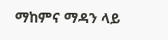ማከምና ማዳን ላይ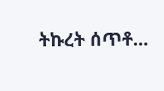ትኩረት ሰጥቶ…